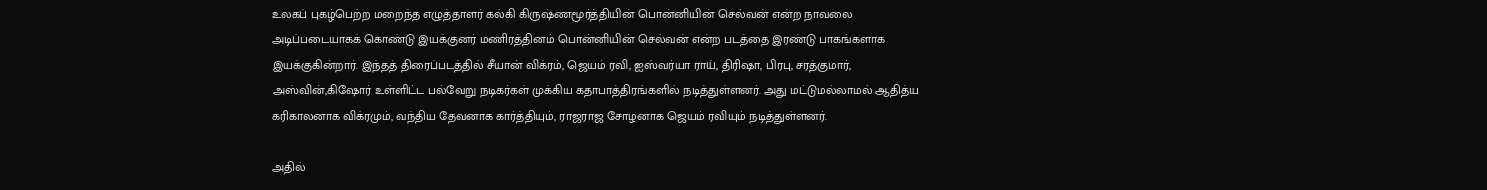உலகப் புகழ்பெற்ற மறைந்த எழுத்தாளர் கல்கி கிருஷ்ணமூர்த்தியின் பொன்னியின் செல்வன் என்ற நாவலை அடிப்படையாகக் கொண்டு இயக்குனர் மணிரத்தினம் பொன்னியின் செல்வன் என்ற படத்தை இரண்டு பாகங்களாக இயக்குகின்றார். இந்தத் திரைப்படத்தில் சீயான் விக்ரம், ஜெயம் ரவி, ஐஸ்வர்யா ராய், திரிஷா, பிரபு, சரத்குமார், அஸ்வின்,கிஷோர் உள்ளிட்ட பல்வேறு நடிகர்கள் முக்கிய கதாபாத்திரங்களில் நடித்துள்ளனர். அது மட்டுமல்லாமல் ஆதித்ய கரிகாலனாக விக்ரமும், வந்திய தேவனாக கார்த்தியும், ராஜராஜ சோழனாக ஜெயம் ரவியும் நடித்துள்ளனர்.

அதில்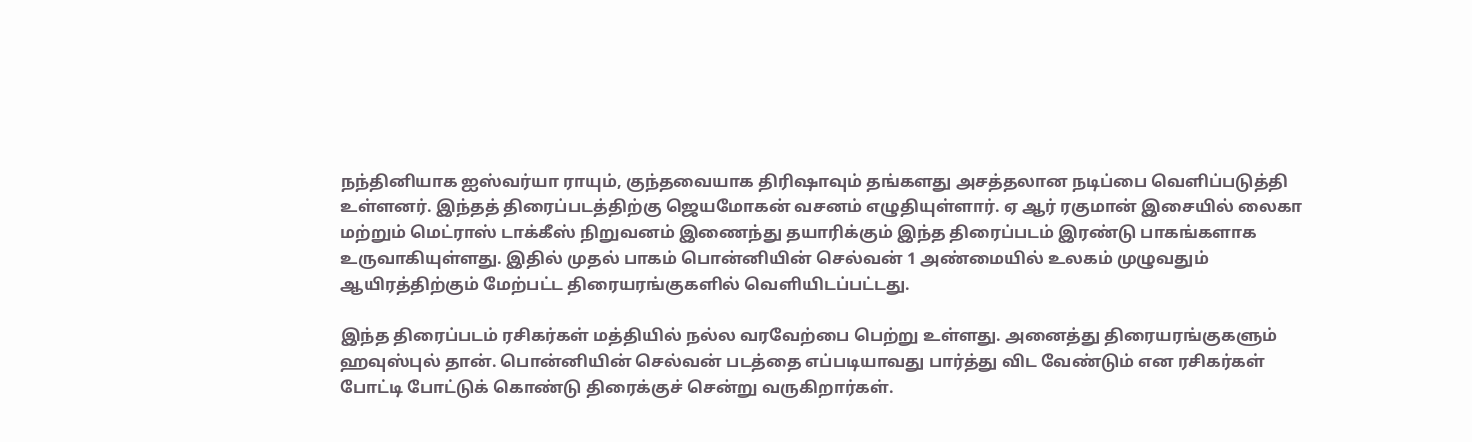நந்தினியாக ஐஸ்வர்யா ராயும், குந்தவையாக திரிஷாவும் தங்களது அசத்தலான நடிப்பை வெளிப்படுத்தி உள்ளனர். இந்தத் திரைப்படத்திற்கு ஜெயமோகன் வசனம் எழுதியுள்ளார். ஏ ஆர் ரகுமான் இசையில் லைகா மற்றும் மெட்ராஸ் டாக்கீஸ் நிறுவனம் இணைந்து தயாரிக்கும் இந்த திரைப்படம் இரண்டு பாகங்களாக உருவாகியுள்ளது. இதில் முதல் பாகம் பொன்னியின் செல்வன் 1 அண்மையில் உலகம் முழுவதும் ஆயிரத்திற்கும் மேற்பட்ட திரையரங்குகளில் வெளியிடப்பட்டது.

இந்த திரைப்படம் ரசிகர்கள் மத்தியில் நல்ல வரவேற்பை பெற்று உள்ளது. அனைத்து திரையரங்குகளும் ஹவுஸ்புல் தான். பொன்னியின் செல்வன் படத்தை எப்படியாவது பார்த்து விட வேண்டும் என ரசிகர்கள் போட்டி போட்டுக் கொண்டு திரைக்குச் சென்று வருகிறார்கள்.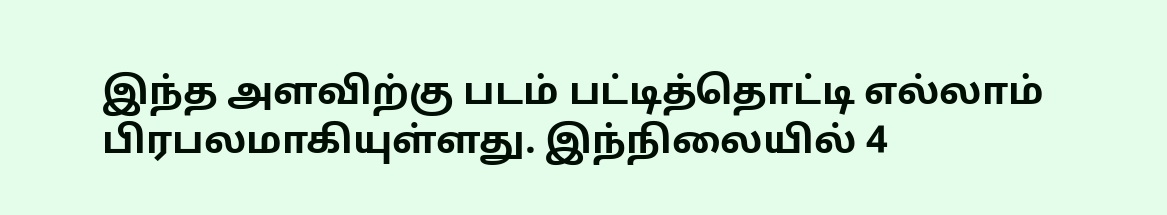இந்த அளவிற்கு படம் பட்டித்தொட்டி எல்லாம் பிரபலமாகியுள்ளது. இந்நிலையில் 4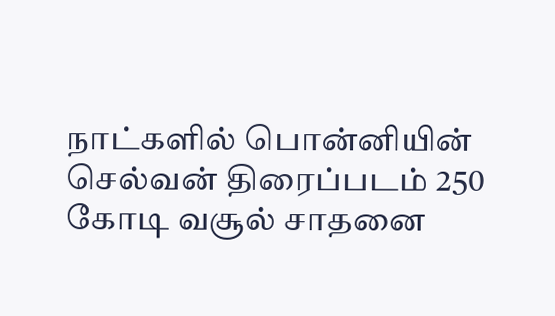நாட்களில் பொன்னியின் செல்வன் திரைப்படம் 250 கோடி வசூல் சாதனை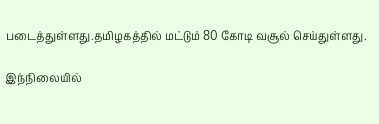படைத்துள்ளது.தமிழகத்தில் மட்டும் 80 கோடி வசூல் செய்துள்ளது.

இந்நிலையில்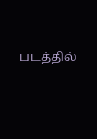படத்தில்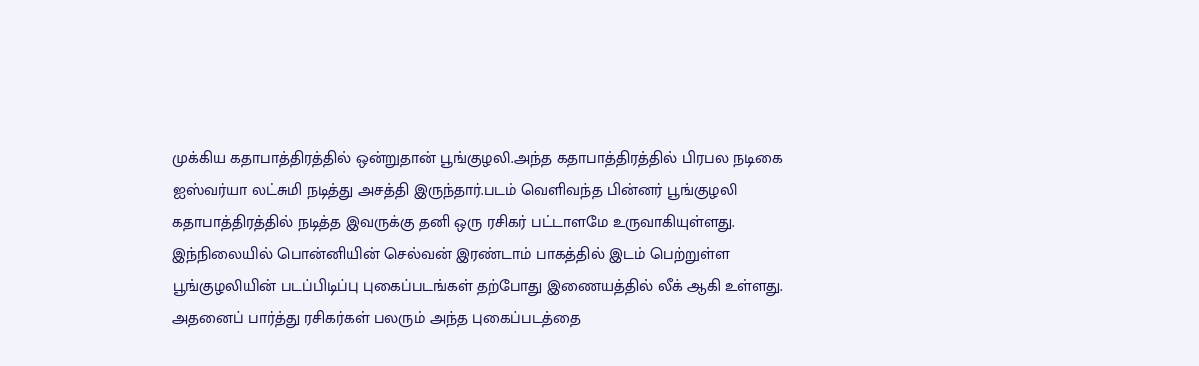முக்கிய கதாபாத்திரத்தில் ஒன்றுதான் பூங்குழலி.அந்த கதாபாத்திரத்தில் பிரபல நடிகை ஐஸ்வர்யா லட்சுமி நடித்து அசத்தி இருந்தார்.படம் வெளிவந்த பின்னர் பூங்குழலி கதாபாத்திரத்தில் நடித்த இவருக்கு தனி ஒரு ரசிகர் பட்டாளமே உருவாகியுள்ளது. இந்நிலையில் பொன்னியின் செல்வன் இரண்டாம் பாகத்தில் இடம் பெற்றுள்ள பூங்குழலியின் படப்பிடிப்பு புகைப்படங்கள் தற்போது இணையத்தில் லீக் ஆகி உள்ளது. அதனைப் பார்த்து ரசிகர்கள் பலரும் அந்த புகைப்படத்தை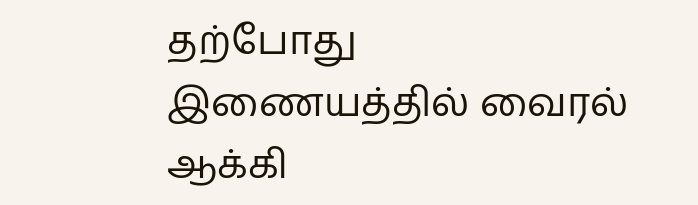தற்போது இணையத்தில் வைரல் ஆக்கி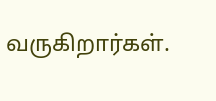வருகிறார்கள்.